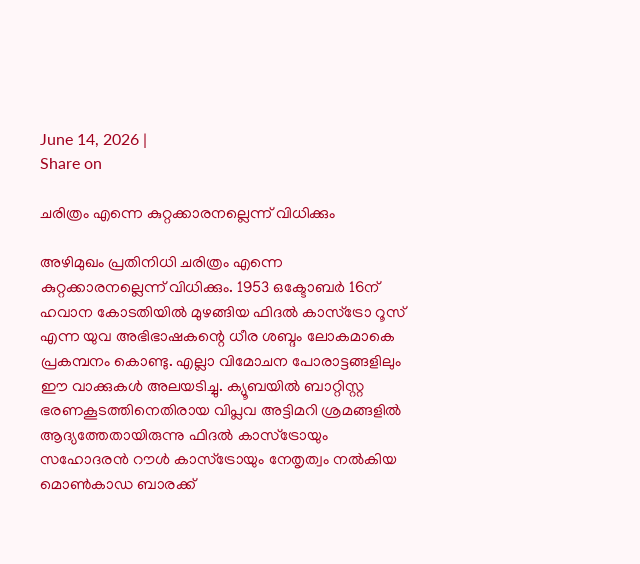June 14, 2026 |
Share on

ചരിത്രം എന്നെ കുറ്റക്കാരനല്ലെന്ന് വിധിക്കും

അഴിമുഖം പ്രതിനിധി ചരിത്രം എന്നെ കുറ്റക്കാരനല്ലെന്ന് വിധിക്കും. 1953 ഒക്ടോബര്‍ 16ന് ഹവാന കോടതിയില്‍ മുഴങ്ങിയ ഫിദല്‍ കാസ്ട്രോ റൂസ് എന്ന യുവ അഭിഭാഷകന്റെ ധീര ശബ്ദം ലോകമാകെ പ്രകമ്പനം കൊണ്ടു. എല്ലാ വിമോചന പോരാട്ടങ്ങളിലും ഈ വാക്കുകള്‍ അലയടിച്ചു. ക്യൂബയില്‍ ബാറ്റിസ്റ്റ ഭരണകൂടത്തിനെതിരായ വിപ്ലവ അട്ടിമറി ശ്രമങ്ങളില്‍ ആദ്യത്തേതായിരുന്നു ഫിദല്‍ കാസ്ട്രോയും സഹോദരന്‍ റൗള്‍ കാസ്ട്രോയും നേതൃത്വം നല്‍കിയ മൊണ്‍കാഡ ബാരക്ക്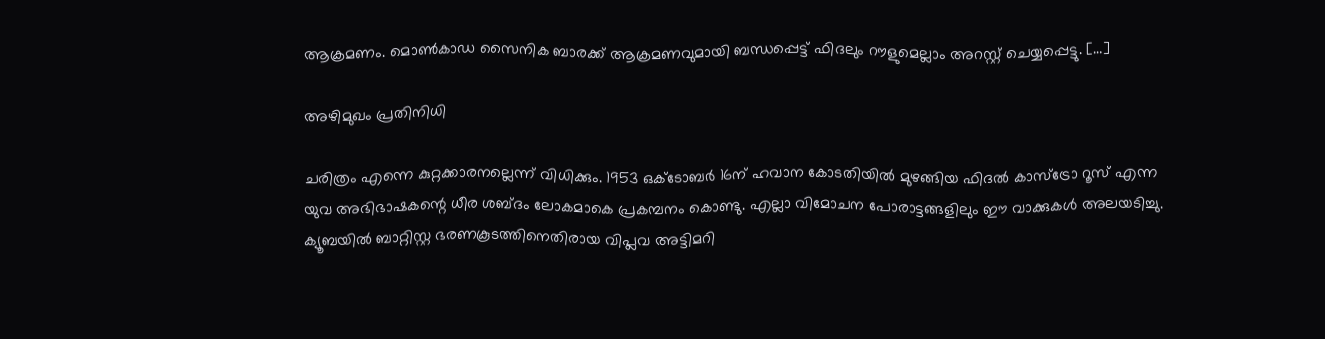ആക്രമണം. മൊണ്‍കാഡ സൈനിക ബാരക്ക് ആക്രമണവുമായി ബന്ധപ്പെട്ട് ഫിദലും റൗളുമെല്ലാം അറസ്റ്റ് ചെയ്യപ്പെട്ടു. […]

അഴിമുഖം പ്രതിനിധി

ചരിത്രം എന്നെ കുറ്റക്കാരനല്ലെന്ന് വിധിക്കും. 1953 ഒക്ടോബര്‍ 16ന് ഹവാന കോടതിയില്‍ മുഴങ്ങിയ ഫിദല്‍ കാസ്ട്രോ റൂസ് എന്ന യുവ അഭിഭാഷകന്റെ ധീര ശബ്ദം ലോകമാകെ പ്രകമ്പനം കൊണ്ടു. എല്ലാ വിമോചന പോരാട്ടങ്ങളിലും ഈ വാക്കുകള്‍ അലയടിച്ചു. ക്യൂബയില്‍ ബാറ്റിസ്റ്റ ഭരണകൂടത്തിനെതിരായ വിപ്ലവ അട്ടിമറി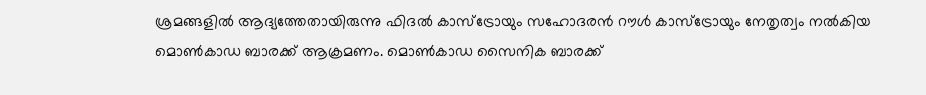ശ്രമങ്ങളില്‍ ആദ്യത്തേതായിരുന്നു ഫിദല്‍ കാസ്ട്രോയും സഹോദരന്‍ റൗള്‍ കാസ്ട്രോയും നേതൃത്വം നല്‍കിയ മൊണ്‍കാഡ ബാരക്ക് ആക്രമണം. മൊണ്‍കാഡ സൈനിക ബാരക്ക്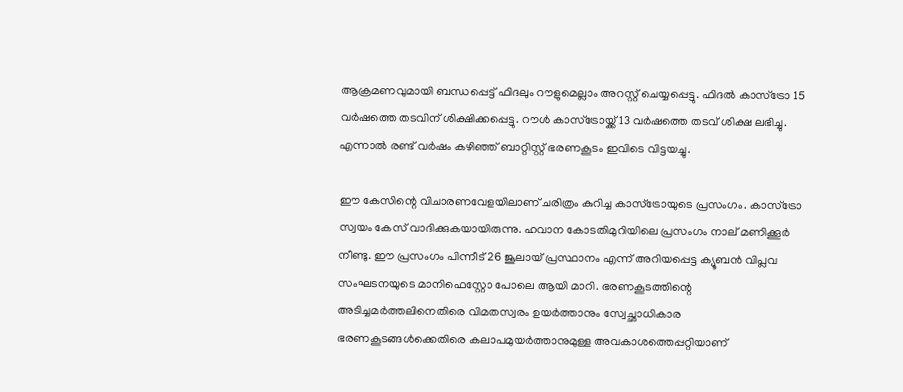ആക്രമണവുമായി ബന്ധപ്പെട്ട് ഫിദലും റൗളുമെല്ലാം അറസ്റ്റ് ചെയ്യപ്പെട്ടു. ഫിദല്‍ കാസ്ട്രോ 15 വര്‍ഷത്തെ തടവിന് ശിക്ഷിക്കപ്പെട്ടു. റൗള്‍ കാസ്ട്രോയ്ക്ക് 13 വര്‍ഷത്തെ തടവ് ശിക്ഷ ലഭിച്ചു. എന്നാല്‍ രണ്ട് വര്‍ഷം കഴിഞ്ഞ് ബാറ്റിസ്റ്റ് ഭരണകൂടം ഇവിടെ വിട്ടയച്ചു.

ഈ കേസിന്റെ വിചാരണവേളയിലാണ് ചരിത്രം കുറിച്ച കാസ്ട്രോയുടെ പ്രസംഗം. കാസ്ട്രോ സ്വയം കേസ് വാദിക്കുകയായിരുന്നു. ഹവാന കോടതിമുറിയിലെ പ്രസംഗം നാല് മണിക്കൂര്‍ നീണ്ടു. ഈ പ്രസംഗം പിന്നീട് 26 ജൂലായ് പ്രസ്ഥാനം എന്ന് അറിയപ്പെട്ട ക്യൂബന്‍ വിപ്ലവ സംഘടനയുടെ മാനിഫെസ്റ്റോ പോലെ ആയി മാറി. ഭരണകൂടത്തിന്റെ അടിച്ചമര്‍ത്തലിനെതിരെ വിമതസ്വരം ഉയര്‍ത്താനും സ്വേച്ഛാധികാര ഭരണകൂടങ്ങള്‍ക്കെതിരെ കലാപമുയര്‍ത്താനുമുള്ള അവകാശത്തെപ്പറ്റിയാണ്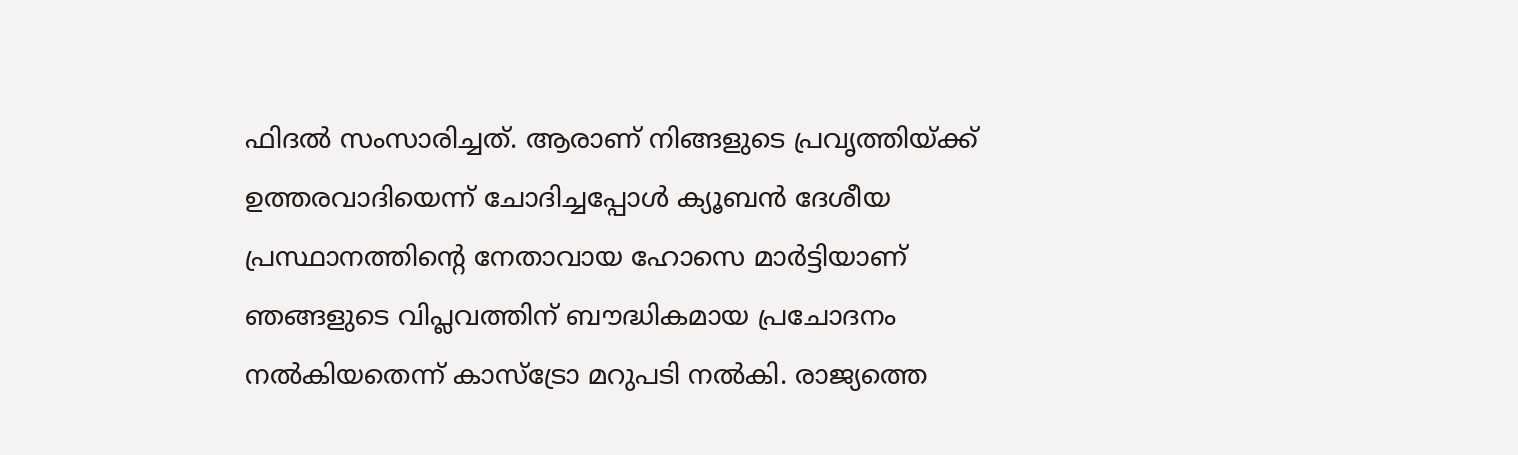ഫിദല്‍ സംസാരിച്ചത്. ആരാണ് നിങ്ങളുടെ പ്രവൃത്തിയ്ക്ക് ഉത്തരവാദിയെന്ന് ചോദിച്ചപ്പോള്‍ ക്യൂബന്‍ ദേശീയ പ്രസ്ഥാനത്തിന്റെ നേതാവായ ഹോസെ മാര്‍ട്ടിയാണ് ഞങ്ങളുടെ വിപ്ലവത്തിന് ബൗദ്ധികമായ പ്രചോദനം നല്‍കിയതെന്ന് കാസ്ട്രോ മറുപടി നല്‍കി. രാജ്യത്തെ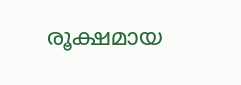രൂക്ഷമായ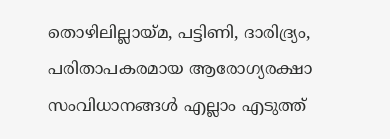തൊഴിലില്ലായ്മ, പട്ടിണി, ദാരിദ്ര്യം, പരിതാപകരമായ ആരോഗ്യരക്ഷാ സംവിധാനങ്ങള്‍ എല്ലാം എടുത്ത്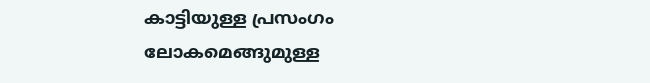കാട്ടിയുള്ള പ്രസംഗം ലോകമെങ്ങുമുള്ള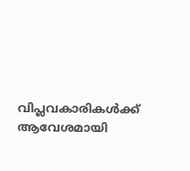വിപ്ലവകാരികള്‍ക്ക് ആവേശമായി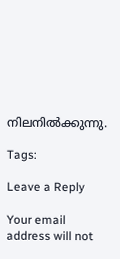നിലനില്‍ക്കുന്നു.

Tags:

Leave a Reply

Your email address will not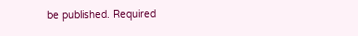be published. Required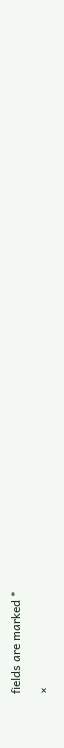fields are marked *

×